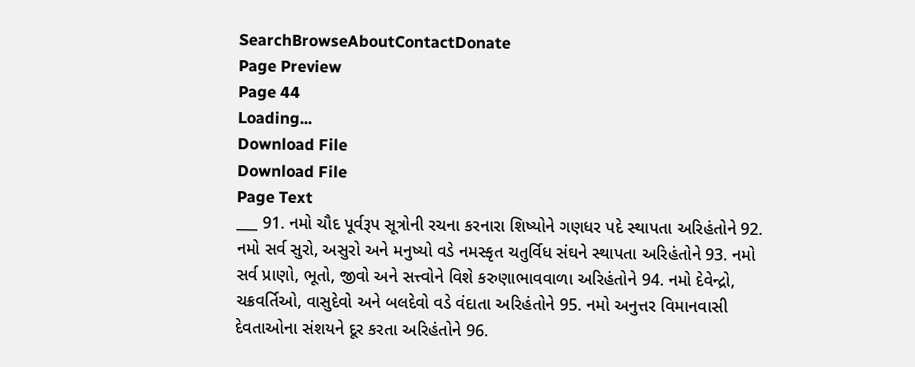SearchBrowseAboutContactDonate
Page Preview
Page 44
Loading...
Download File
Download File
Page Text
___ 91. નમો ચૌદ પૂર્વરૂપ સૂત્રોની રચના કરનારા શિષ્યોને ગણધર પદે સ્થાપતા અરિહંતોને 92. નમો સર્વ સુરો, અસુરો અને મનુષ્યો વડે નમસ્કૃત ચતુર્વિધ સંઘને સ્થાપતા અરિહંતોને 93. નમો સર્વ પ્રાણો, ભૂતો, જીવો અને સત્ત્વોને વિશે કરુણાભાવવાળા અરિહંતોને 94. નમો દેવેન્દ્રો, ચક્રવર્તિઓ, વાસુદેવો અને બલદેવો વડે વંદાતા અરિહંતોને 95. નમો અનુત્તર વિમાનવાસી દેવતાઓના સંશયને દૂર કરતા અરિહંતોને 96.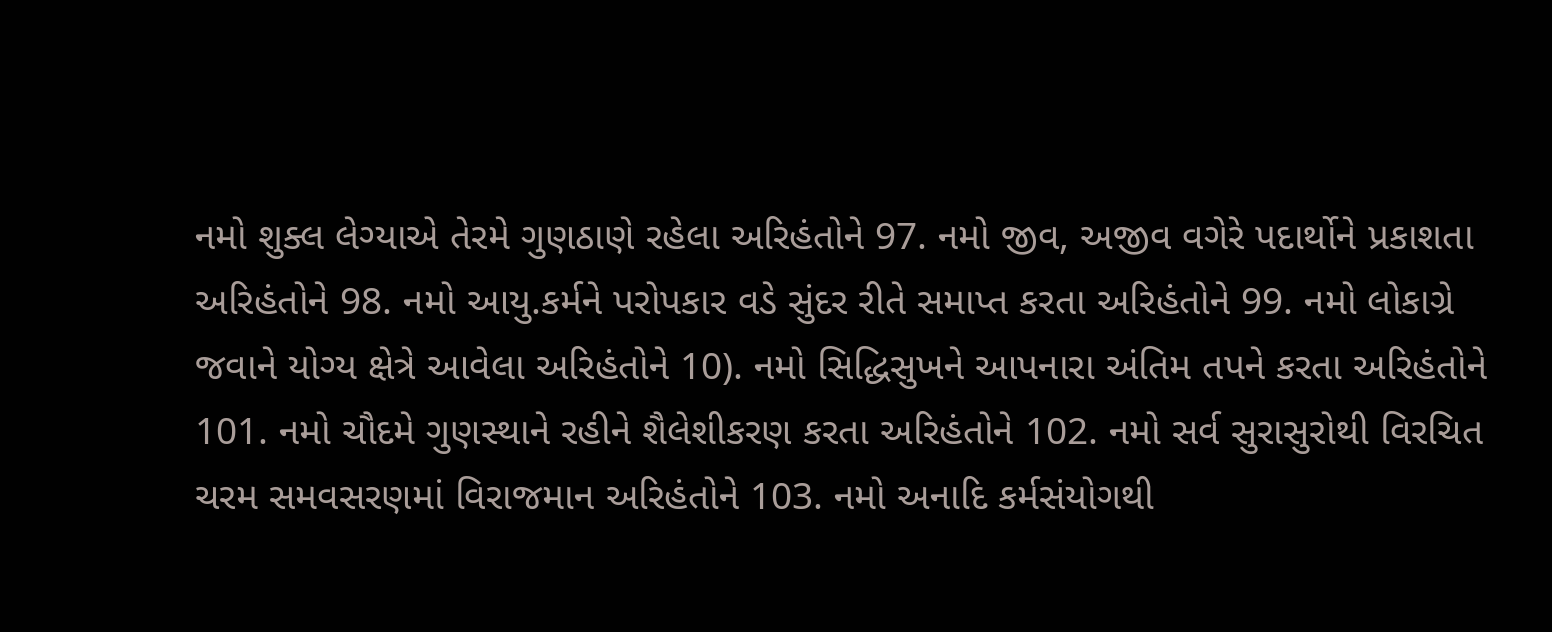નમો શુક્લ લેગ્યાએ તેરમે ગુણઠાણે રહેલા અરિહંતોને 97. નમો જીવ, અજીવ વગેરે પદાર્થોને પ્રકાશતા અરિહંતોને 98. નમો આયુ.કર્મને પરોપકાર વડે સુંદર રીતે સમાપ્ત કરતા અરિહંતોને 99. નમો લોકાગ્રે જવાને યોગ્ય ક્ષેત્રે આવેલા અરિહંતોને 10). નમો સિદ્ધિસુખને આપનારા અંતિમ તપને કરતા અરિહંતોને 101. નમો ચૌદમે ગુણસ્થાને રહીને શૈલેશીકરણ કરતા અરિહંતોને 102. નમો સર્વ સુરાસુરોથી વિરચિત ચરમ સમવસરણમાં વિરાજમાન અરિહંતોને 103. નમો અનાદિ કર્મસંયોગથી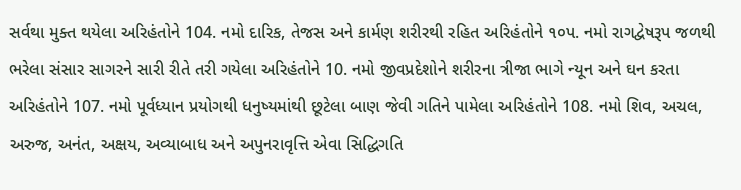સર્વથા મુક્ત થયેલા અરિહંતોને 104. નમો દારિક, તેજસ અને કાર્મણ શરીરથી રહિત અરિહંતોને ૧૦પ. નમો રાગદ્વેષરૂપ જળથી ભરેલા સંસાર સાગરને સારી રીતે તરી ગયેલા અરિહંતોને 10. નમો જીવપ્રદેશોને શરીરના ત્રીજા ભાગે ન્યૂન અને ઘન કરતા અરિહંતોને 107. નમો પૂર્વધ્યાન પ્રયોગથી ધનુષ્યમાંથી છૂટેલા બાણ જેવી ગતિને પામેલા અરિહંતોને 108. નમો શિવ, અચલ, અરુજ, અનંત, અક્ષય, અવ્યાબાધ અને અપુનરાવૃત્તિ એવા સિદ્ધિગતિ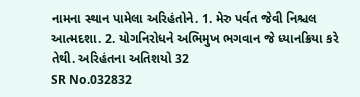નામના સ્થાન પામેલા અરિહંતોને. 1. મેરુ પર્વત જેવી નિશ્ચલ આત્મદશા. 2. યોગનિરોધને અભિમુખ ભગવાન જે ધ્યાનક્રિયા કરે તેથી. અરિહંતના અતિશયો 32
SR No.032832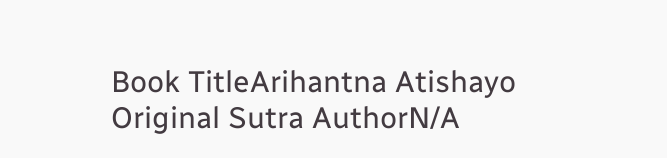Book TitleArihantna Atishayo
Original Sutra AuthorN/A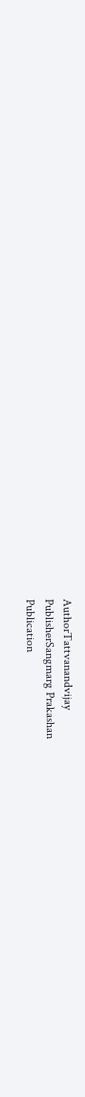AuthorTattvanandvijay
PublisherSangmarg Prakashan
Publication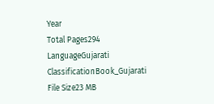Year
Total Pages294
LanguageGujarati
ClassificationBook_Gujarati
File Size23 MB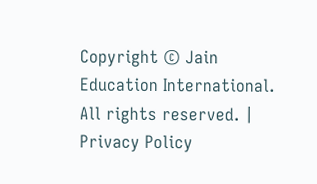Copyright © Jain Education International. All rights reserved. | Privacy Policy